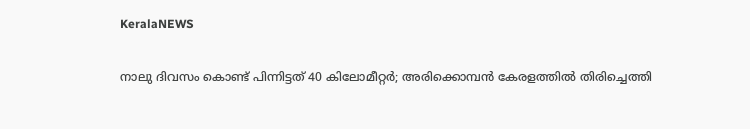KeralaNEWS

നാലു ദിവസം കൊണ്ട് പിന്നിട്ടത് 40 കിലോമീറ്റര്‍; അരിക്കൊമ്പന്‍ കേരളത്തില്‍ തിരിച്ചെത്തി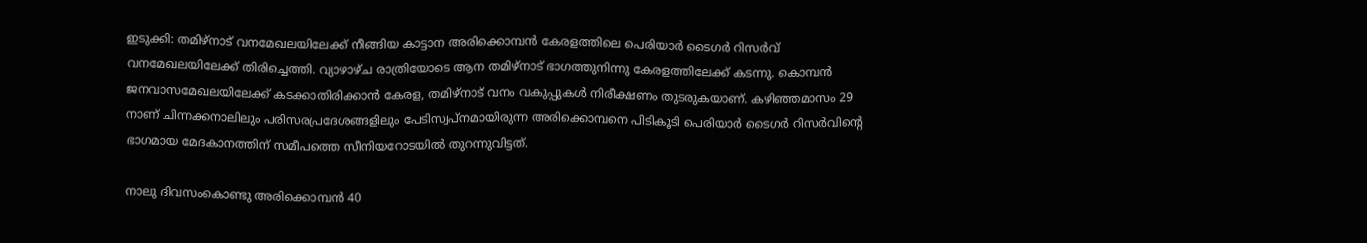ഇടുക്കി: തമിഴ്‌നാട് വനമേഖലയിലേക്ക് നീങ്ങിയ കാട്ടാന അരിക്കൊമ്പന്‍ കേരളത്തിലെ പെരിയാര്‍ ടൈഗര്‍ റിസര്‍വ് വനമേഖലയിലേക്ക് തിരിച്ചെത്തി. വ്യാഴാഴ്ച രാത്രിയോടെ ആന തമിഴ്‌നാട് ഭാഗത്തുനിന്നു കേരളത്തിലേക്ക് കടന്നു. കൊമ്പന്‍ ജനവാസമേഖലയിലേക്ക് കടക്കാതിരിക്കാന്‍ കേരള, തമിഴ്‌നാട് വനം വകുപ്പുകള്‍ നിരീക്ഷണം തുടരുകയാണ്. കഴിഞ്ഞമാസം 29 നാണ് ചിന്നക്കനാലിലും പരിസരപ്രദേശങ്ങളിലും പേടിസ്വപ്നമായിരുന്ന അരിക്കൊമ്പനെ പിടികൂടി പെരിയാര്‍ ടൈഗര്‍ റിസര്‍വിന്റെ ഭാഗമായ മേദകാനത്തിന് സമീപത്തെ സീനിയറോടയില്‍ തുറന്നുവിട്ടത്.

നാലു ദിവസംകൊണ്ടു അരിക്കൊമ്പന്‍ 40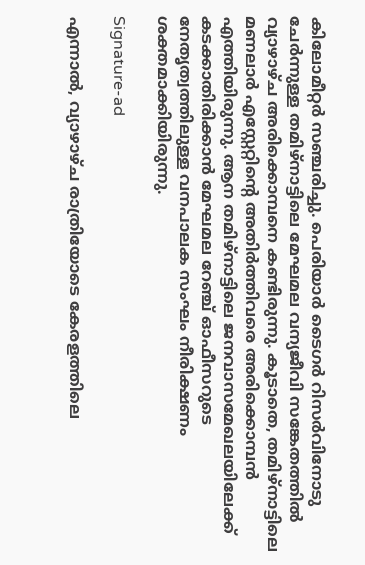കിലോമീറ്റര്‍ സഞ്ചരിച്ചു. പെരിയാര്‍ ടൈഗര്‍ റിസര്‍വിനോടു ചേര്‍ന്നുള്ള തമിഴ്‌നാട്ടിലെ മേഘമല വന്യജീവി സങ്കേതത്തില്‍ വ്യാഴാഴ്ച അരിക്കൊമ്പനെ കണ്ടിരുന്നു. കൂടാതെ, തമിഴ്‌നാട്ടിലെ മണലാര്‍ എസ്റ്റേറ്റിന്റെ അതിര്‍ത്തിവരെ അരിക്കൊമ്പന്‍ എത്തിയിരുന്നു. ആന തമിഴ്‌നാട്ടിലെ ജനവാസമേഖലയിലേക്ക് കടക്കാതിരിക്കാന്‍ മേഘമല റേഞ്ച് ഓഫീസറുടെ നേതൃത്വത്തിലുള്ള വനപാലക സംഘം നീരിക്ഷണം ശക്തമാക്കിയിരുന്നു.

Signature-ad

എന്നാല്‍, വ്യാഴാഴ്ച രാത്രിയോടെ കേരളത്തിലെ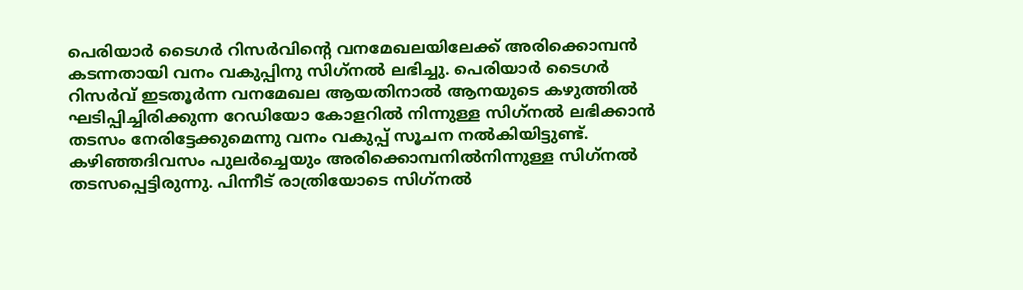പെരിയാര്‍ ടൈഗര്‍ റിസര്‍വിന്റെ വനമേഖലയിലേക്ക് അരിക്കൊമ്പന്‍ കടന്നതായി വനം വകുപ്പിനു സിഗ്‌നല്‍ ലഭിച്ചു. പെരിയാര്‍ ടൈഗര്‍ റിസര്‍വ് ഇടതൂര്‍ന്ന വനമേഖല ആയതിനാല്‍ ആനയുടെ കഴുത്തില്‍ ഘടിപ്പിച്ചിരിക്കുന്ന റേഡിയോ കോളറില്‍ നിന്നുള്ള സിഗ്‌നല്‍ ലഭിക്കാന്‍ തടസം നേരിട്ടേക്കുമെന്നു വനം വകുപ്പ് സൂചന നല്‍കിയിട്ടുണ്ട്. കഴിഞ്ഞദിവസം പുലര്‍ച്ചെയും അരിക്കൊമ്പനില്‍നിന്നുള്ള സിഗ്‌നല്‍ തടസപ്പെട്ടിരുന്നു. പിന്നീട് രാത്രിയോടെ സിഗ്‌നല്‍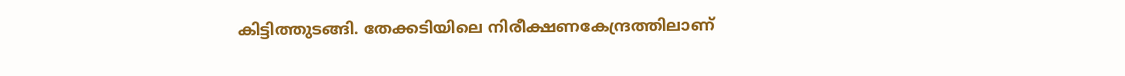കിട്ടിത്തുടങ്ങി. തേക്കടിയിലെ നിരീക്ഷണകേന്ദ്രത്തിലാണ്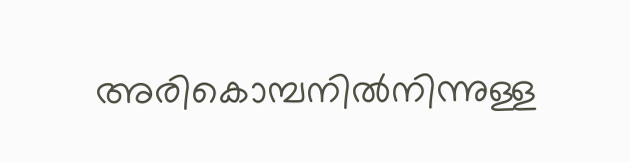അരികൊമ്പനില്‍നിന്നുള്ള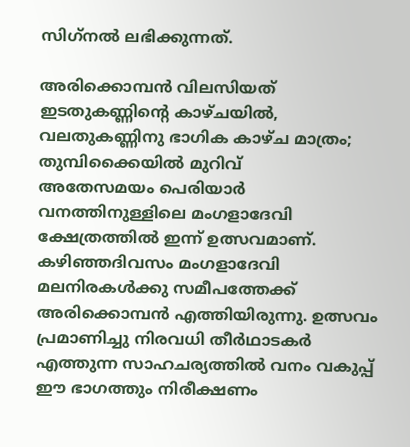സിഗ്‌നല്‍ ലഭിക്കുന്നത്.

അരിക്കൊമ്പന്‍ വിലസിയത് ഇടതുകണ്ണിന്റെ കാഴ്ചയില്‍, വലതുകണ്ണിനു ഭാഗിക കാഴ്ച മാത്രം; തുമ്പിക്കൈയില്‍ മുറിവ്
അതേസമയം പെരിയാര്‍ വനത്തിനുള്ളിലെ മംഗളാദേവി ക്ഷേത്രത്തില്‍ ഇന്ന് ഉത്സവമാണ്. കഴിഞ്ഞദിവസം മംഗളാദേവി മലനിരകള്‍ക്കു സമീപത്തേക്ക് അരിക്കൊമ്പന്‍ എത്തിയിരുന്നു. ഉത്സവം പ്രമാണിച്ചു നിരവധി തീര്‍ഥാടകര്‍ എത്തുന്ന സാഹചര്യത്തില്‍ വനം വകുപ്പ് ഈ ഭാഗത്തും നിരീക്ഷണം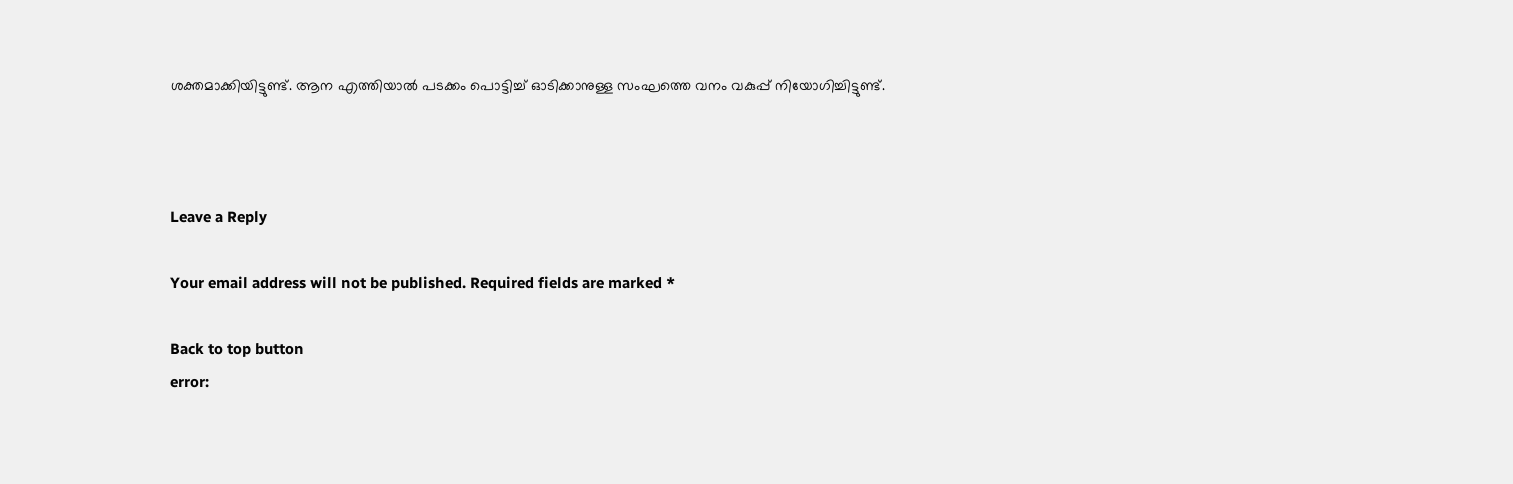ശക്തമാക്കിയിട്ടുണ്ട്. ആന എത്തിയാല്‍ പടക്കം പൊട്ടിച്ച് ഓടിക്കാനുള്ള സംഘത്തെ വനം വകുപ്പ് നിയോഗിച്ചിട്ടുണ്ട്.



Leave a Reply

Your email address will not be published. Required fields are marked *

Back to top button
error: